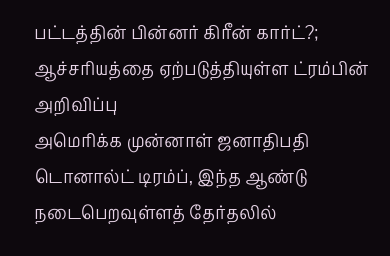பட்டத்தின் பின்னர் கிரீன் கார்ட்?; ஆச்சரியத்தை ஏற்படுத்தியுள்ள ட்ரம்பின் அறிவிப்பு
அமெரிக்க முன்னாள் ஜனாதிபதி டொனால்ட் டிரம்ப், இந்த ஆண்டு நடைபெறவுள்ளத் தேர்தலில்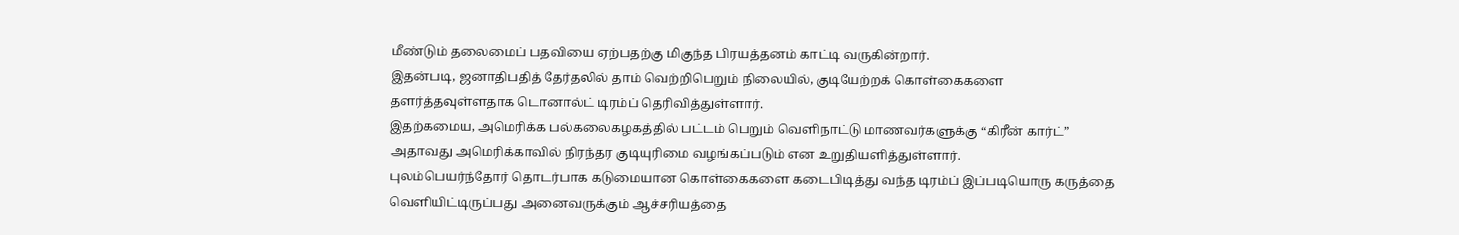மீண்டும் தலைமைப் பதவியை ஏற்பதற்கு மிகுந்த பிரயத்தனம் காட்டி வருகின்றார்.
இதன்படி, ஜனாதிபதித் தேர்தலில் தாம் வெற்றிபெறும் நிலையில், குடியேற்றக் கொள்கைகளை தளர்த்தவுள்ளதாக டொனால்ட் டிரம்ப் தெரிவித்துள்ளார்.
இதற்கமைய, அமெரிக்க பல்கலைகழகத்தில் பட்டம் பெறும் வெளிநாட்டு மாணவர்களுக்கு “கிரீன் கார்ட்” அதாவது அமெரிக்காவில் நிரந்தர குடியுரிமை வழங்கப்படும் என உறுதியளித்துள்ளார்.
புலம்பெயர்ந்தோர் தொடர்பாக கடுமையான கொள்கைகளை கடைபிடித்து வந்த டிரம்ப் இப்படியொரு கருத்தை வெளியிட்டிருப்பது அனைவருக்கும் ஆச்சரியத்தை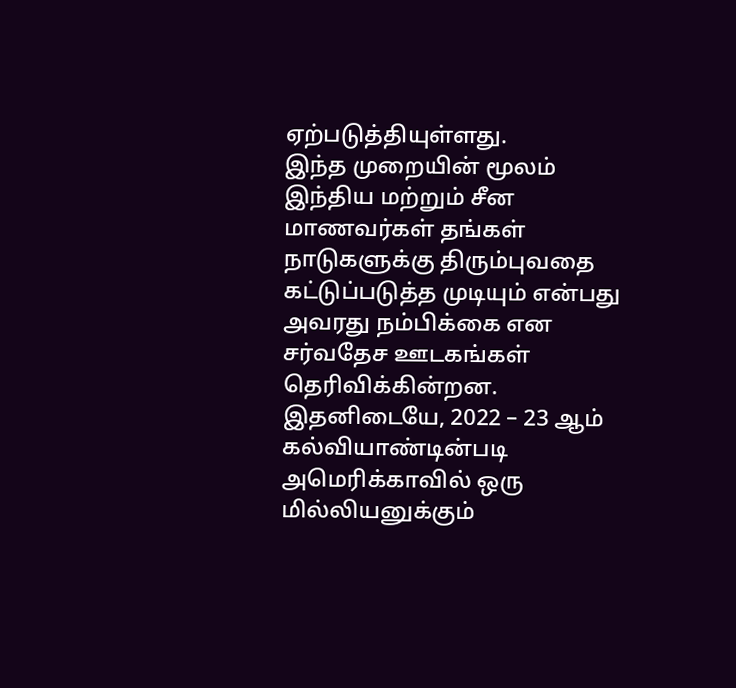ஏற்படுத்தியுள்ளது.
இந்த முறையின் மூலம் இந்திய மற்றும் சீன மாணவர்கள் தங்கள் நாடுகளுக்கு திரும்புவதை கட்டுப்படுத்த முடியும் என்பது அவரது நம்பிக்கை என சர்வதேச ஊடகங்கள் தெரிவிக்கின்றன.
இதனிடையே, 2022 – 23 ஆம் கல்வியாண்டின்படி அமெரிக்காவில் ஒரு மில்லியனுக்கும்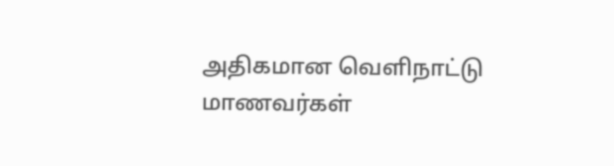அதிகமான வெளிநாட்டு மாணவர்கள்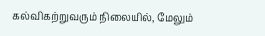கல்விகற்றுவரும் நிலையில், மேலும்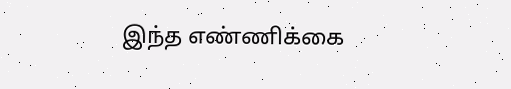இந்த எண்ணிக்கை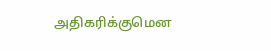அதிகரிக்குமென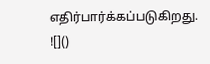எதிர்பார்க்கப்படுகிறது.
![]()